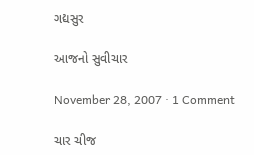ગદ્યસુર

આજનો સુવીચાર

November 28, 2007 · 1 Comment

ચાર ચીજ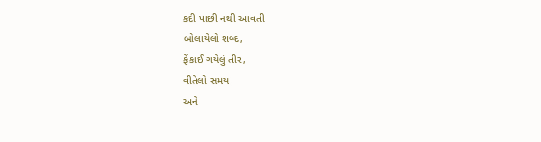કદી પાછી નથી આવતી
બોલાયેલો શબ્દ,
ફેંકાઈ ગયેલું તીર,
વીતેલો સમય
અને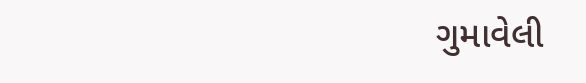ગુમાવેલી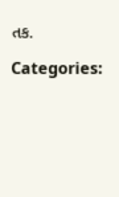તક.

Categories: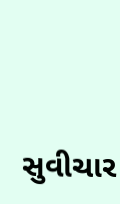સુવીચાર